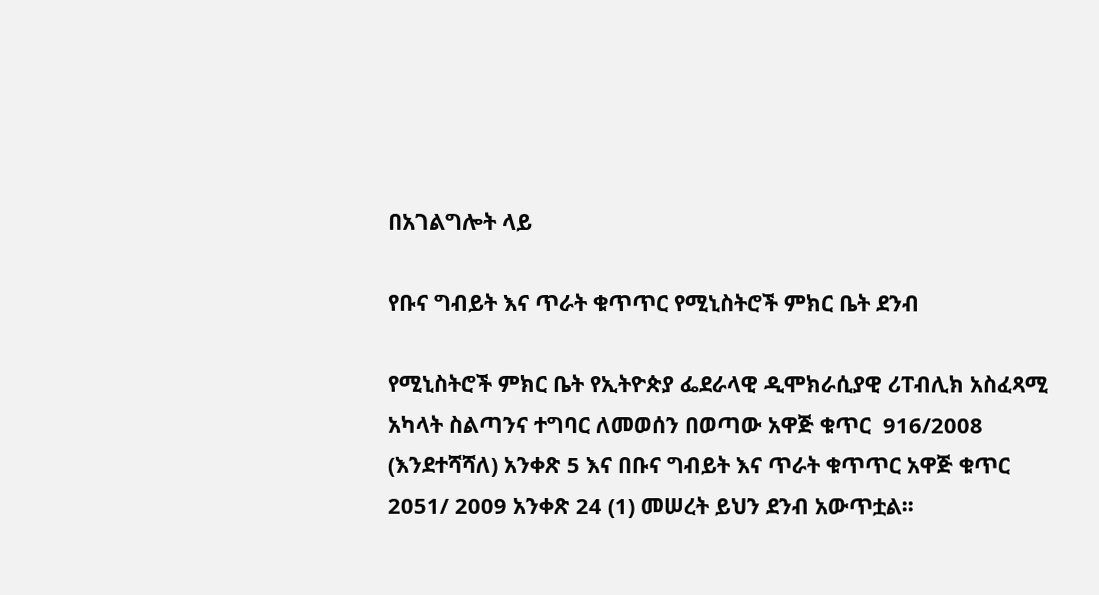በአገልግሎት ላይ

የቡና ግብይት እና ጥራት ቁጥጥር የሚኒስትሮች ምክር ቤት ደንብ

የሚኒስትሮች ምክር ቤት የኢትዮጵያ ፌደራላዊ ዲሞክራሲያዊ ሪፐብሊክ አስፈጻሚ አካላት ስልጣንና ተግባር ለመወሰን በወጣው አዋጅ ቁጥር  916/2008 (እንደተሻሻለ) አንቀጽ 5 እና በቡና ግብይት እና ጥራት ቁጥጥር አዋጅ ቁጥር 2051/ 2009 አንቀጽ 24 (1) መሠረት ይህን ደንብ አውጥቷል፡፡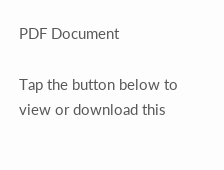PDF Document

Tap the button below to view or download this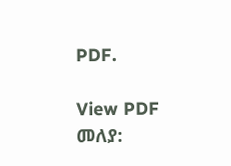PDF.

View PDF
መለያ: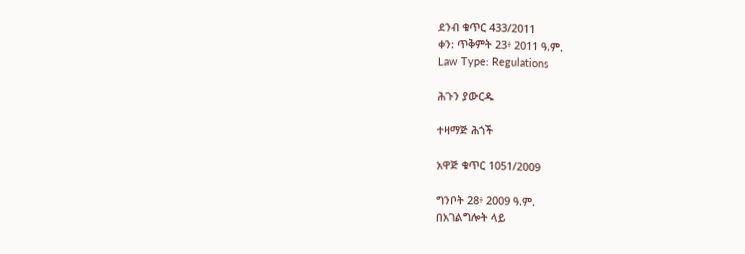ደንብ ቁጥር 433/2011
ቀን: ጥቅምት 23፥ 2011 ዓ.ም.
Law Type: Regulations

ሕጉን ያውርዱ

ተዛማጅ ሕጎች

አዋጅ ቁጥር 1051/2009

ግንቦት 28፥ 2009 ዓ.ም.
በአገልግሎት ላይ